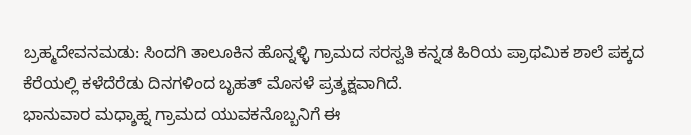ಬ್ರಹ್ಮದೇವನಮಡು: ಸಿಂದಗಿ ತಾಲೂಕಿನ ಹೊನ್ನಳ್ಳಿ ಗ್ರಾಮದ ಸರಸ್ವತಿ ಕನ್ನಡ ಹಿರಿಯ ಪ್ರಾಥಮಿಕ ಶಾಲೆ ಪಕ್ಕದ ಕೆರೆಯಲ್ಲಿ ಕಳೆದೆರೆಡು ದಿನಗಳಿಂದ ಬೃಹತ್ ಮೊಸಳೆ ಪ್ರತ್ಶಕ್ಷವಾಗಿದೆ.
ಭಾನುವಾರ ಮಧ್ಶಾಹ್ನ ಗ್ರಾಮದ ಯುವಕನೊಬ್ಬನಿಗೆ ಈ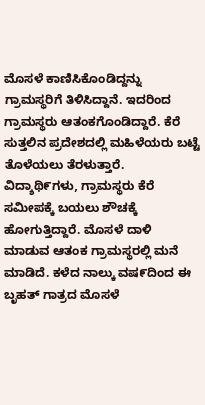ಮೊಸಳೆ ಕಾಣಿಸಿಕೊಂಡಿದ್ದನ್ನು ಗ್ರಾಮಸ್ಥರಿಗೆ ತಿಳಿಸಿದ್ದಾನೆ. ಇದರಿಂದ ಗ್ರಾಮಸ್ಥರು ಆತಂಕಗೊಂಡಿದ್ದಾರೆ. ಕೆರೆ ಸುತ್ತಲಿನ ಪ್ರದೇಶದಲ್ಲಿ ಮಹಿಳೆಯರು ಬಟ್ಟೆ ತೊಳೆಯಲು ತೆರಳುತ್ತಾರೆ. ವಿದ್ಶಾಥಿ೯ಗಳು, ಗ್ರಾಮಸ್ಥರು ಕೆರೆ ಸಮೀಪಕ್ಕೆ ಬಯಲು ಶೌಚಕ್ಕೆ ಹೋಗುತ್ತಿದ್ದಾರೆ. ಮೊಸಳೆ ದಾಳಿ ಮಾಡುವ ಆತಂಕ ಗ್ರಾಮಸ್ಥರಲ್ಲಿ ಮನೆ ಮಾಡಿದೆ. ಕಳೆದ ನಾಲ್ಕು ವಷ೯ದಿಂದ ಈ ಬೃಹತ್ ಗಾತ್ರದ ಮೊಸಳೆ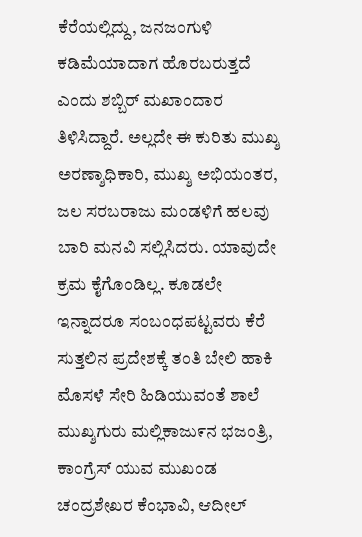ಕೆರೆಯಲ್ಲಿದ್ದು, ಜನಜಂಗುಳಿ ಕಡಿಮೆಯಾದಾಗ ಹೊರಬರುತ್ತದೆ ಎಂದು ಶಬ್ಬಿರ್ ಮಖಾಂದಾರ ತಿಳಿಸಿದ್ದಾರೆ. ಅಲ್ಲದೇ ಈ ಕುರಿತು ಮುಖ್ಶ ಅರಣ್ಶಾಧಿಕಾರಿ, ಮುಖ್ಶ ಅಭಿಯಂತರ, ಜಲ ಸರಬರಾಜು ಮಂಡಳಿಗೆ ಹಲವು ಬಾರಿ ಮನವಿ ಸಲ್ಲಿಸಿದರು. ಯಾವುದೇ ಕ್ರಮ ಕೈಗೊಂಡಿಲ್ಲ. ಕೂಡಲೇ ಇನ್ನಾದರೂ ಸಂಬಂಧಪಟ್ಟವರು ಕೆರೆ ಸುತ್ತಲಿನ ಪ್ರದೇಶಕ್ಕೆ ತಂತಿ ಬೇಲಿ ಹಾಕಿ ಮೊಸಳೆ ಸೇರಿ ಹಿಡಿಯುವಂತೆ ಶಾಲೆ ಮುಖ್ಶಗುರು ಮಲ್ಲಿಕಾಜು೯ನ ಭಜಂತ್ರಿ, ಕಾಂಗ್ರೆಸ್ ಯುವ ಮುಖಂಡ ಚಂದ್ರಶೇಖರ ಕೆಂಭಾವಿ, ಆದೀಲ್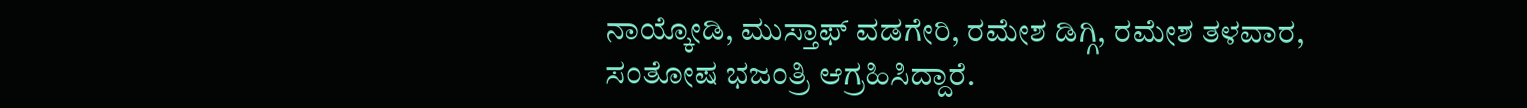ನಾಯ್ಕೋಡಿ, ಮುಸ್ತಾಫ್ ವಡಗೇರಿ, ರಮೇಶ ಡಿಗ್ಗಿ, ರಮೇಶ ತಳವಾರ, ಸಂತೋಷ ಭಜಂತ್ರಿ ಆಗ್ರಹಿಸಿದ್ದಾರೆ.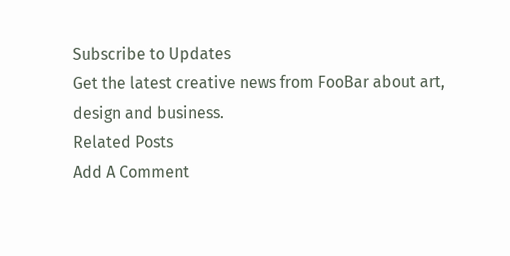Subscribe to Updates
Get the latest creative news from FooBar about art, design and business.
Related Posts
Add A Comment